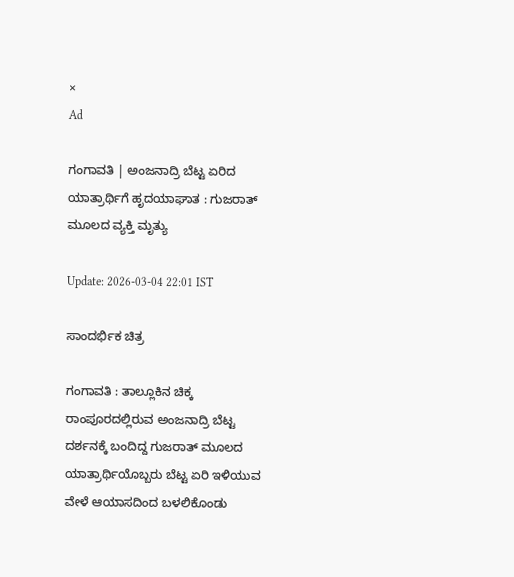×
Ad

ಗಂಗಾವತಿ | ಅಂಜನಾದ್ರಿ ಬೆಟ್ಟ ಏರಿದ ಯಾತ್ರಾರ್ಥಿಗೆ ಹೃದಯಾಘಾತ : ಗುಜರಾತ್ ಮೂಲದ ವ್ಯಕ್ತಿ ಮೃತ್ಯು

Update: 2026-03-04 22:01 IST

ಸಾಂದರ್ಭಿಕ ಚಿತ್ರ

ಗಂಗಾವತಿ : ತಾಲ್ಲೂಕಿನ ಚಿಕ್ಕ ರಾಂಪೂರದಲ್ಲಿರುವ ಅಂಜನಾದ್ರಿ ಬೆಟ್ಟ ದರ್ಶನಕ್ಕೆ ಬಂದಿದ್ದ ಗುಜರಾತ್ ಮೂಲದ ಯಾತ್ರಾರ್ಥಿಯೊಬ್ಬರು ಬೆಟ್ಟ ಏರಿ ಇಳಿಯುವ ವೇಳೆ ಆಯಾಸದಿಂದ ಬಳಲಿಕೊಂಡು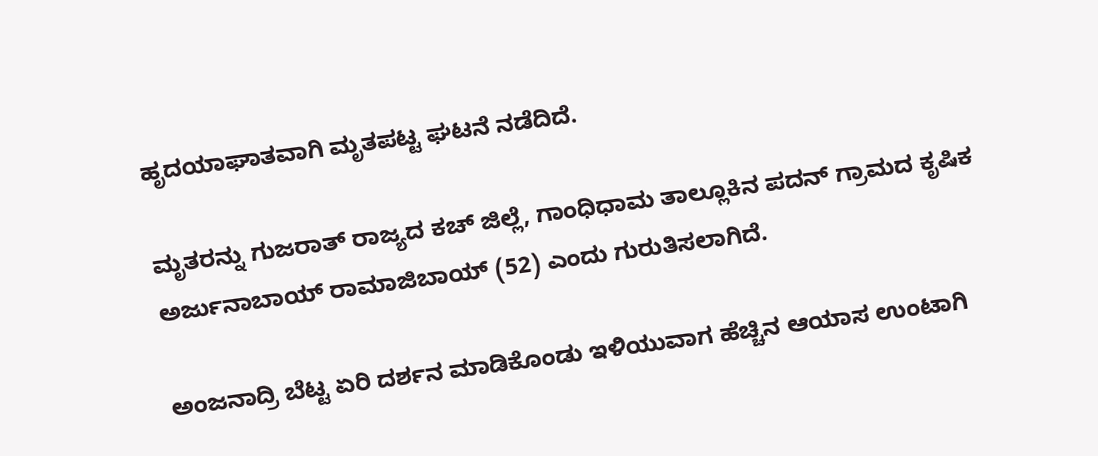ಹೃದಯಾಘಾತವಾಗಿ ಮೃತಪಟ್ಟ ಘಟನೆ ನಡೆದಿದೆ.

ಮೃತರನ್ನು ಗುಜರಾತ್ ರಾಜ್ಯದ ಕಚ್ ಜಿಲ್ಲೆ, ಗಾಂಧಿಧಾಮ ತಾಲ್ಲೂಕಿನ ಪದನ್ ಗ್ರಾಮದ ಕೃಷಿಕ ಅರ್ಜುನಾಬಾಯ್ ರಾಮಾಜಿಬಾಯ್ (52) ಎಂದು ಗುರುತಿಸಲಾಗಿದೆ.

ಅಂಜನಾದ್ರಿ ಬೆಟ್ಟ ಏರಿ ದರ್ಶನ ಮಾಡಿಕೊಂಡು ಇಳಿಯುವಾಗ ಹೆಚ್ಚಿನ ಆಯಾಸ ಉಂಟಾಗಿ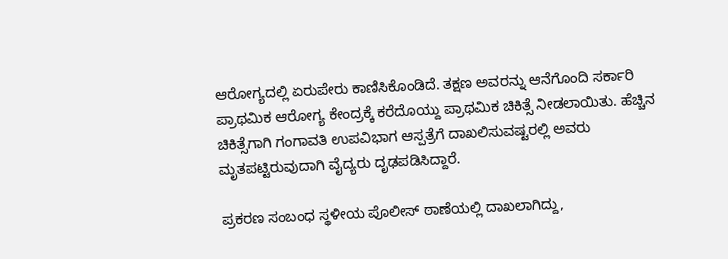ಆರೋಗ್ಯದಲ್ಲಿ ಏರುಪೇರು ಕಾಣಿಸಿಕೊಂಡಿದೆ. ತಕ್ಷಣ ಅವರನ್ನು ಆನೆಗೊಂದಿ ಸರ್ಕಾರಿ ಪ್ರಾಥಮಿಕ ಆರೋಗ್ಯ ಕೇಂದ್ರಕ್ಕೆ ಕರೆದೊಯ್ದು ಪ್ರಾಥಮಿಕ ಚಿಕಿತ್ಸೆ ನೀಡಲಾಯಿತು. ಹೆಚ್ಚಿನ ಚಿಕಿತ್ಸೆಗಾಗಿ ಗಂಗಾವತಿ ಉಪವಿಭಾಗ ಆಸ್ಪತ್ರೆಗೆ ದಾಖಲಿಸುವಷ್ಟರಲ್ಲಿ ಅವರು ಮೃತಪಟ್ಟಿರುವುದಾಗಿ ವೈದ್ಯರು ದೃಢಪಡಿಸಿದ್ದಾರೆ.

ಪ್ರಕರಣ ಸಂಬಂಧ ಸ್ಥಳೀಯ ಪೊಲೀಸ್ ಠಾಣೆಯಲ್ಲಿ ದಾಖಲಾಗಿದ್ದು,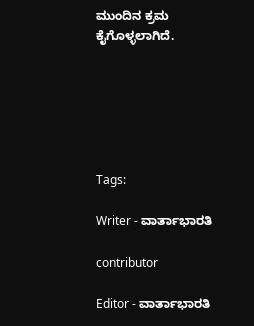ಮುಂದಿನ ಕ್ರಮ ಕೈಗೊಳ್ಳಲಾಗಿದೆ.






Tags:

Writer - ವಾರ್ತಾಭಾರತಿ

contributor

Editor - ವಾರ್ತಾಭಾರತಿ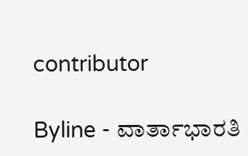contributor

Byline - ವಾರ್ತಾಭಾರತಿ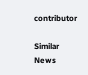contributor

Similar News